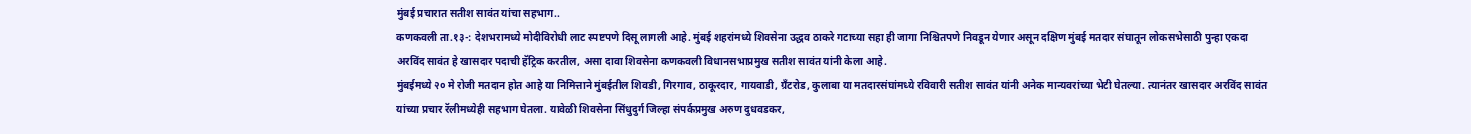मुंबई प्रचारात सतीश सावंत यांचा सहभाग..
कणकवली ता.१३-: देशभरामध्ये मोदीविरोधी लाट स्पष्टपणे दिसू लागली आहे. मुंबई शहरांमध्ये शिवसेना उद्धव ठाकरे गटाच्या सहा ही जागा निश्चितपणे निवडून येणार असून दक्षिण मुंबई मतदार संघातून लोकसभेसाठी पुन्हा एकदा अरविंद सावंत हे खासदार पदाची हॅट्रिक करतील, असा दावा शिवसेना कणकवली विधानसभाप्रमुख सतीश सावंत यांनी केला आहे.
मुंबईमध्ये २० मे रोजी मतदान होत आहे या निमित्ताने मुंबईतील शिवडी, गिरगाव, ठाकूरदार, गायवाडी, ग्रँटरोड, कुलाबा या मतदारसंघांमध्ये रविवारी सतीश सावंत यांनी अनेक मान्यवरांच्या भेटी घेतल्या. त्यानंतर खासदार अरविंद सावंत यांच्या प्रचार रॅलीमध्येही सहभाग घेतला. यावेळी शिवसेना सिंधुदुर्ग जिल्हा संपर्कप्रमुख अरुण दुधवडकर,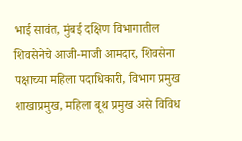भाई सावंत, मुंबई दक्षिण विभागातील शिवसेनेचे आजी-माजी आमदार, शिवसेना पक्षाच्या महिला पदाधिकारी, विभाग प्रमुख शाखाप्रमुख, महिला बूथ प्रमुख असे विविध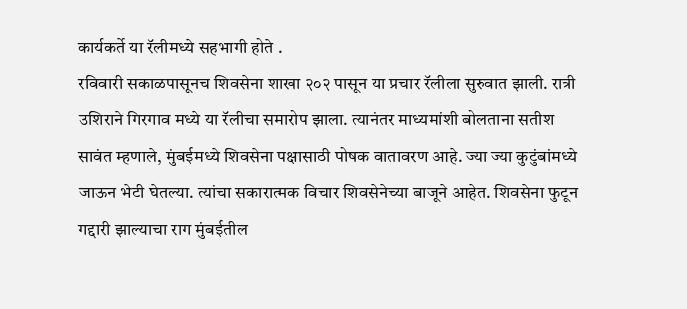कार्यकर्ते या रॅलीमध्ये सहभागी होते .
रविवारी सकाळपासूनच शिवसेना शाखा २०२ पासून या प्रचार रॅलीला सुरुवात झाली. रात्री उशिराने गिरगाव मध्ये या रॅलीचा समारोप झाला. त्यानंतर माध्यमांशी बोलताना सतीश सावंत म्हणाले, मुंबईमध्ये शिवसेना पक्षासाठी पोषक वातावरण आहे. ज्या ज्या कुटुंबांमध्ये जाऊन भेटी घेतल्या. त्यांचा सकारात्मक विचार शिवसेनेच्या बाजूने आहेत. शिवसेना फुटून गद्दारी झाल्याचा राग मुंबईतील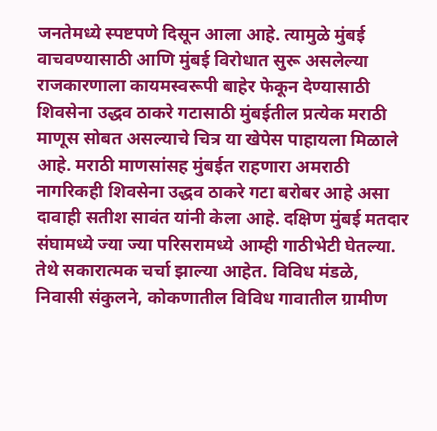जनतेमध्ये स्पष्टपणे दिसून आला आहे. त्यामुळे मुंबई वाचवण्यासाठी आणि मुंबई विरोधात सुरू असलेल्या राजकारणाला कायमस्वरूपी बाहेर फेकून देण्यासाठी शिवसेना उद्धव ठाकरे गटासाठी मुंबईतील प्रत्येक मराठी माणूस सोबत असल्याचे चित्र या खेपेस पाहायला मिळाले आहे. मराठी माणसांसह मुंबईत राहणारा अमराठी नागरिकही शिवसेना उद्धव ठाकरे गटा बरोबर आहे असा दावाही सतीश सावंत यांनी केला आहे. दक्षिण मुंबई मतदार संघामध्ये ज्या ज्या परिसरामध्ये आम्ही गाठीभेटी घेतल्या. तेथे सकारात्मक चर्चा झाल्या आहेत. विविध मंडळे, निवासी संकुलने, कोकणातील विविध गावातील ग्रामीण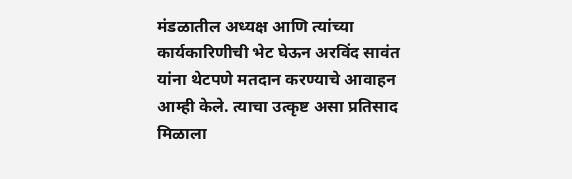मंडळातील अध्यक्ष आणि त्यांच्या कार्यकारिणीची भेट घेऊन अरविंद सावंत यांना थेटपणे मतदान करण्याचे आवाहन आम्ही केले. त्याचा उत्कृष्ट असा प्रतिसाद मिळाला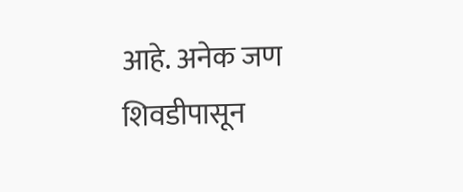आहे. अनेक जण शिवडीपासून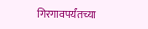गिरगावपर्यंतच्या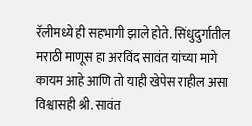रॅलीमध्ये ही सहभागी झाले होते. सिंधुदुर्गातील मराठी माणूस हा अरविंद सावंत यांच्या मागे कायम आहे आणि तो याही खेपेस राहील असा विश्वासही श्री. सावंत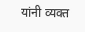यांनी व्यक्त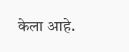केला आहे.